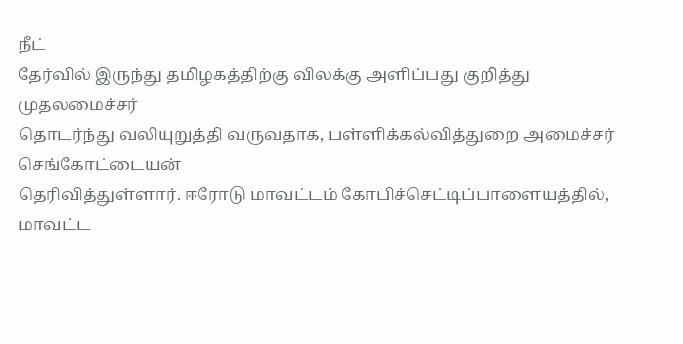நீட்
தேர்வில் இருந்து தமிழகத்திற்கு விலக்கு அளிப்பது குறித்து முதலமைச்சர்
தொடர்ந்து வலியுறுத்தி வருவதாக, பள்ளிக்கல்வித்துறை அமைச்சர் செங்கோட்டையன்
தெரிவித்துள்ளார். ஈரோடு மாவட்டம் கோபிச்செட்டிப்பாளையத்தில், மாவட்ட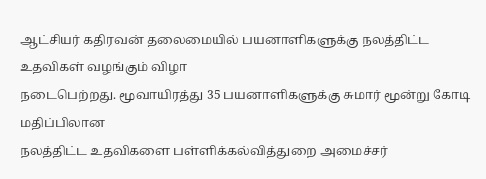ஆட்சியர் கதிரவன் தலைமையில் பயனாளிகளுக்கு நலத்திட்ட உதவிகள் வழங்கும் விழா
நடைபெற்றது. மூவாயிரத்து 35 பயனாளிகளுக்கு சுமார் மூன்று கோடி மதிப்பிலான
நலத்திட்ட உதவிகளை பள்ளிக்கல்வித்துறை அமைச்சர்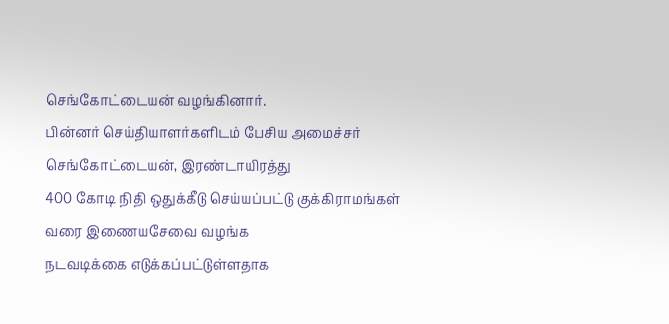செங்கோட்டையன் வழங்கினார்.
பின்னர் செய்தியாளர்களிடம் பேசிய அமைச்சர் செங்கோட்டையன், இரண்டாயிரத்து
400 கோடி நிதி ஒதுக்கீடு செய்யப்பட்டு குக்கிராமங்கள் வரை இணையசேவை வழங்க
நடவடிக்கை எடுக்கப்பட்டுள்ளதாக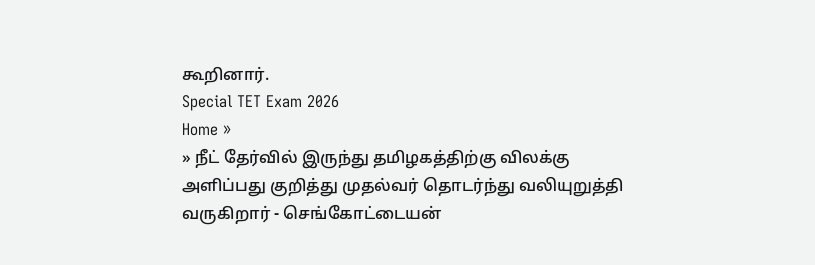கூறினார்.
Special TET Exam 2026
Home »
» நீட் தேர்வில் இருந்து தமிழகத்திற்கு விலக்கு அளிப்பது குறித்து முதல்வர் தொடர்ந்து வலியுறுத்தி வருகிறார் - செங்கோட்டையன்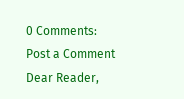0 Comments:
Post a Comment
Dear Reader,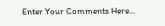Enter Your Comments Here...